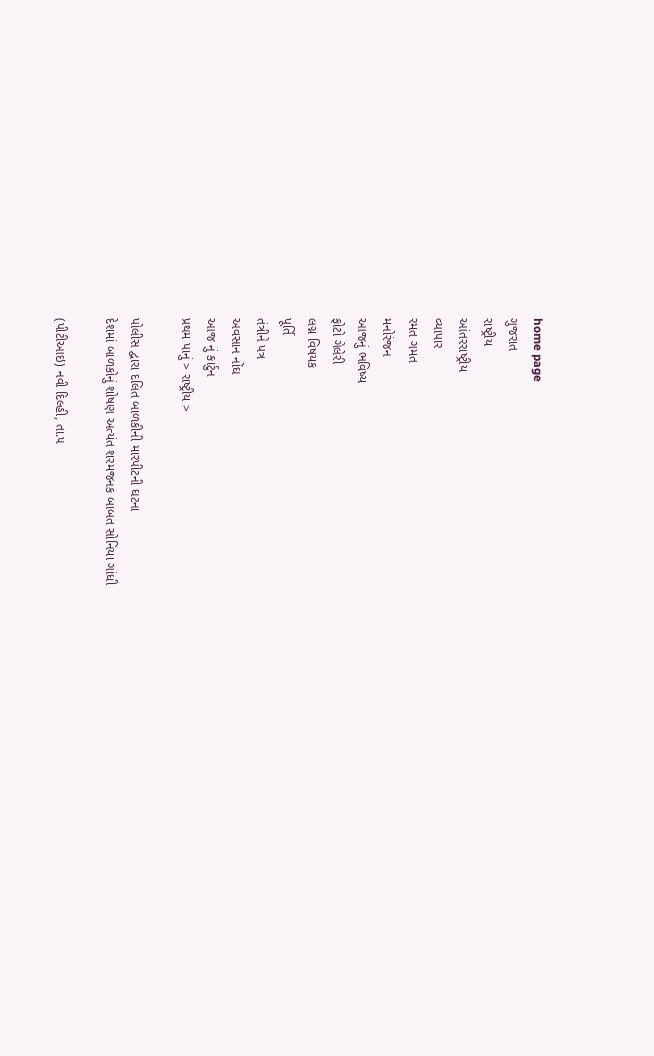home page
ગુજરાત
રાષ્ટ્રીય
આંતરરાષ્ટ્રીય
વ્યાપાર
રમત ગમત
મનોરંજન
આજનું ભવિષ્ય
ફોટો ગેલેરી
લગ્ન વિષયક
પૂર્તિ
તંત્રીને પત્ર
અવસાન નોંઘ
આજ નું કાર્ટુન
પ્રથમ પાનું > રાષ્ટ્રીય >

પોલીસ દ્વારા દલિત બાળકીની મારપીટની ઘટના
દેશમાં બાળકોનું શોષણ અત્યંત શરમજનક બાબત સોનિયા ગાંધી

(પીટીઆઇ) નવી દિલ્હી, તા.૫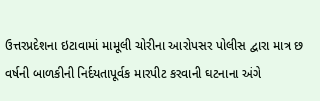ઉત્તરપ્રદેશના ઇટાવામાં મામૂલી ચોરીના આરોપસર પોલીસ દ્વારા માત્ર છ વર્ષની બાળકીની નિર્દયતાપૂર્વક મારપીટ કરવાની ઘટનાના અંગે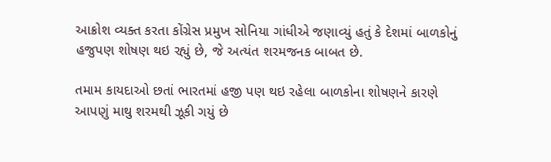આક્રોશ વ્યક્ત કરતા કોંગ્રેસ પ્રમુખ સોનિયા ગાંધીએ જણાવ્યું હતું કે દેશમાં બાળકોનું હજુપણ શોષણ થઇ રહ્યું છે, જે અત્યંત શરમજનક બાબત છે.

તમામ કાયદાઓ છતાં ભારતમાં હજી પણ થઇ રહેલા બાળકોના શોષણને કારણે આપણું માથુ શરમથી ઝૂકી ગયું છે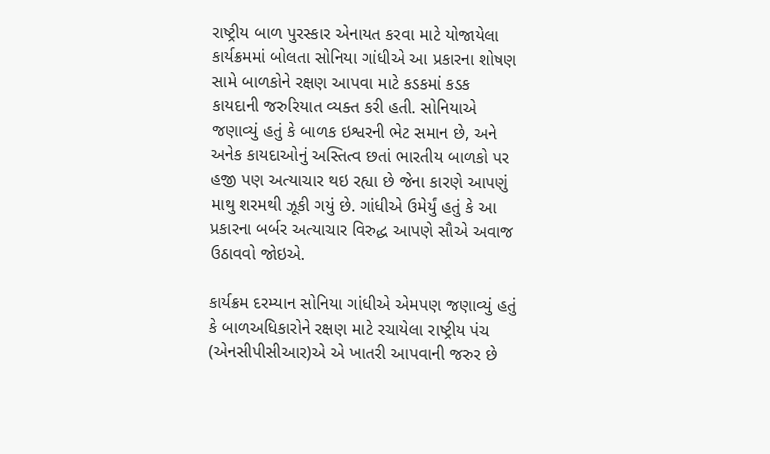રાષ્ટ્રીય બાળ પુરસ્કાર એનાયત કરવા માટે યોજાયેલા કાર્યક્રમમાં બોલતા સોનિયા ગાંધીએ આ પ્રકારના શોષણ સામે બાળકોને રક્ષણ આપવા માટે કડકમાં કડક કાયદાની જરુરિયાત વ્યક્ત કરી હતી. સોનિયાએ જણાવ્યું હતું કે બાળક ઇશ્વરની ભેટ સમાન છે, અને અનેક કાયદાઓનું અસ્તિત્વ છતાં ભારતીય બાળકો પર હજી પણ અત્યાચાર થઇ રહ્યા છે જેના કારણે આપણું માથુ શરમથી ઝૂકી ગયું છે. ગાંધીએ ઉમેર્યું હતું કે આ પ્રકારના બર્બર અત્યાચાર વિરુદ્ધ આપણે સૌએ અવાજ ઉઠાવવો જોઇએ.

કાર્યક્રમ દરમ્યાન સોનિયા ગાંધીએ એમપણ જણાવ્યું હતું કે બાળઅધિકારોને રક્ષણ માટે રચાયેલા રાષ્ટ્રીય પંચ (એનસીપીસીઆર)એ એ ખાતરી આપવાની જરુર છે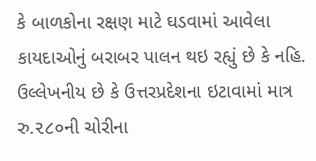કે બાળકોના રક્ષણ માટે ઘડવામાં આવેલા કાયદાઓનું બરાબર પાલન થઇ રહ્યું છે કે નહિ. ઉલ્લેખનીય છે કે ઉત્તરપ્રદેશના ઇટાવામાં માત્ર રુ.૨૮૦ની ચોરીના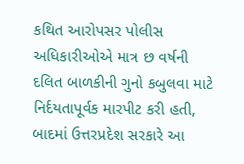કથિત આરોપસર પોલીસ અધિકારીઓએ માત્ર છ વર્ષની દલિત બાળકીની ગુનો કબુલવા માટે નિર્દયતાપૂર્વક મારપીટ કરી હતી, બાદમાં ઉત્તરપ્રદેશ સરકારે આ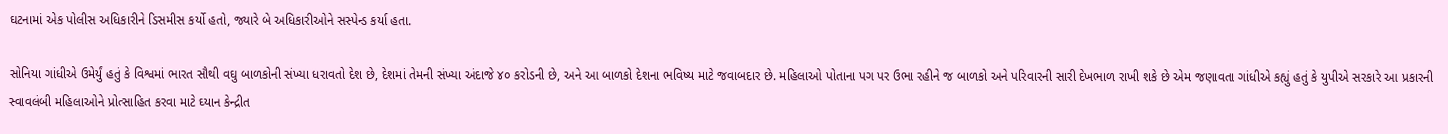ઘટનામાં એક પોલીસ અધિકારીને ડિસમીસ કર્યો હતો, જ્યારે બે અધિકારીઓને સસ્પેન્ડ કર્યા હતા.

સોનિયા ગાંધીએ ઉમેર્યું હતું કે વિશ્વમાં ભારત સૌથી વઘુ બાળકોની સંખ્યા ધરાવતો દેશ છે, દેશમાં તેમની સંખ્યા અંદાજે ૪૦ કરોડની છે, અને આ બાળકો દેશના ભવિષ્ય માટે જવાબદાર છે. મહિલાઓ પોતાના પગ પર ઉભા રહીને જ બાળકો અને પરિવારની સારી દેખભાળ રાખી શકે છે એમ જણાવતા ગાંધીએ કહ્યું હતું કે યુપીએ સરકારે આ પ્રકારની સ્વાવલંબી મહિલાઓને પ્રોત્સાહિત કરવા માટે ઘ્યાન કેન્દ્રીત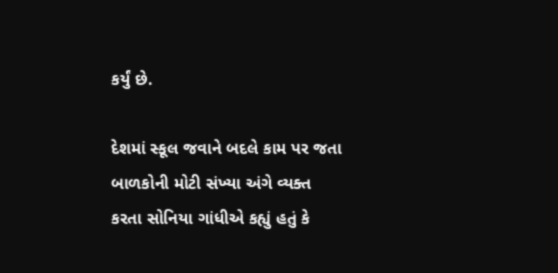કર્યું છે.

દેશમાં સ્કૂલ જવાને બદલે કામ પર જતા બાળકોની મોટી સંખ્યા અંગે વ્યક્ત કરતા સોનિયા ગાંધીએ કહ્યું હતું કે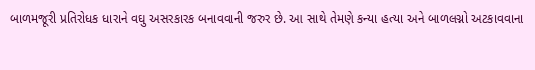બાળમજૂરી પ્રતિરોધક ધારાને વઘુ અસરકારક બનાવવાની જરુર છે. આ સાથે તેમણે કન્યા હત્યા અને બાળલગ્નો અટકાવવાના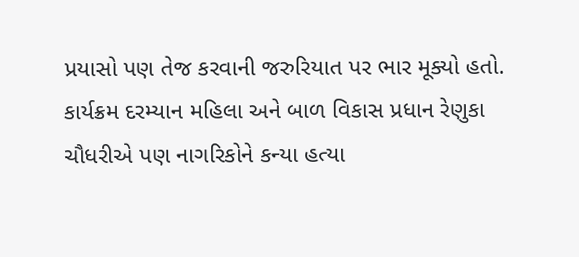પ્રયાસો પણ તેજ કરવાની જરુરિયાત પર ભાર મૂક્યો હતો. કાર્યક્રમ દરમ્યાન મહિલા અને બાળ વિકાસ પ્રધાન રેણુકા ચૌધરીએ પણ નાગરિકોને કન્યા હત્યા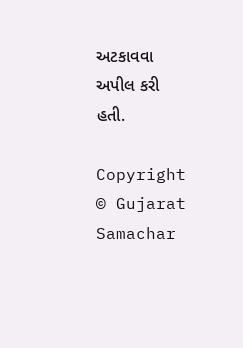અટકાવવા અપીલ કરી હતી.

Copyright   © Gujarat Samachar